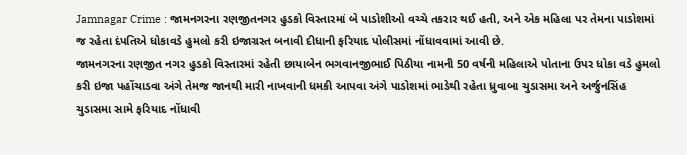Jamnagar Crime : જામનગરના રણજીતનગર હુડકો વિસ્તારમાં બે પાડોશીઓ વચ્ચે તકરાર થઈ હતી, અને એક મહિલા પર તેમના પાડોશમાં જ રહેતા દંપતિએ ધોકાવડે હુમલો કરી ઇજાગ્રસ્ત બનાવી દીધાની ફરિયાદ પોલીસમાં નોંધાવવામાં આવી છે.
જામનગરના રણજીત નગર હુડકો વિસ્તારમાં રહેતી છાયાબેન ભગવાનજીભાઈ પિઠીયા નામની 50 વર્ષની મહિલાએ પોતાના ઉપર ધોકા વડે હુમલો કરી ઇજા પહોંચાડવા અંગે તેમજ જાનથી મારી નાખવાની ધમકી આપવા અંગે પાડોશમાં ભાડેથી રહેતા ધ્રુવાબા ચુડાસમા અને અર્જુનસિંહ ચુડાસમા સામે ફરિયાદ નોંધાવી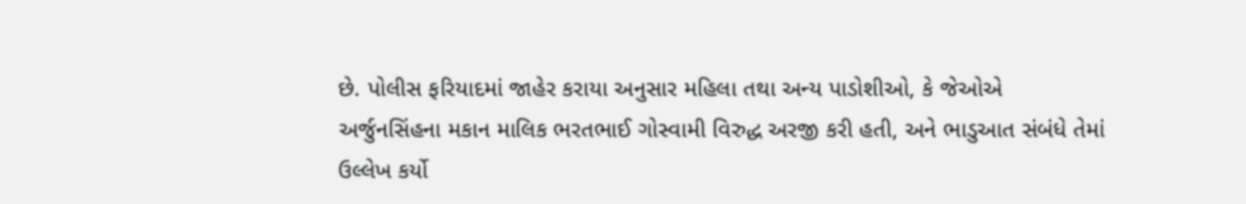છે. પોલીસ ફરિયાદમાં જાહેર કરાયા અનુસાર મહિલા તથા અન્ય પાડોશીઓ, કે જેઓએ અર્જુનસિંહના મકાન માલિક ભરતભાઈ ગોસ્વામી વિરુદ્ધ અરજી કરી હતી, અને ભાડુઆત સંબંધે તેમાં ઉલ્લેખ કર્યો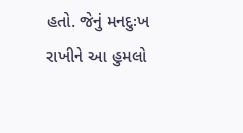હતો. જેનું મનદુઃખ રાખીને આ હુમલો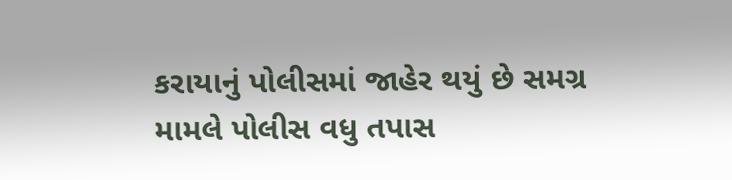કરાયાનું પોલીસમાં જાહેર થયું છે સમગ્ર મામલે પોલીસ વધુ તપાસ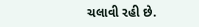ચલાવી રહી છે.